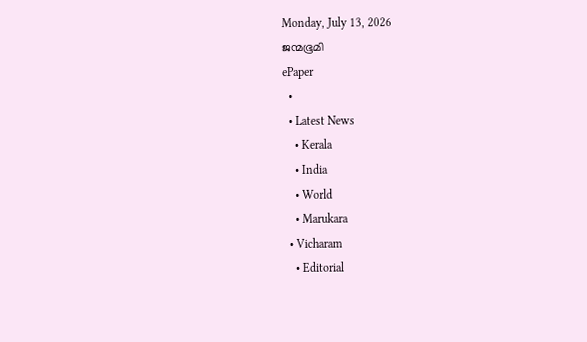Monday, July 13, 2026
ജന്മഭൂമി
ePaper
  •
  • Latest News
    • Kerala
    • India
    • World
    • Marukara
  • Vicharam
    • Editorial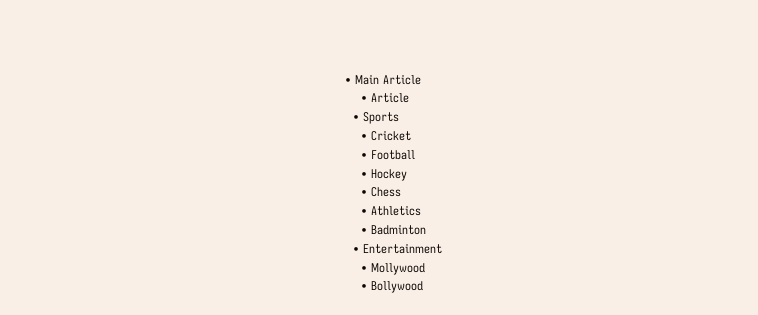• Main Article
    • Article
  • Sports
    • Cricket
    • Football
    • Hockey
    • Chess
    • Athletics
    • Badminton
  • Entertainment
    • Mollywood
    • Bollywood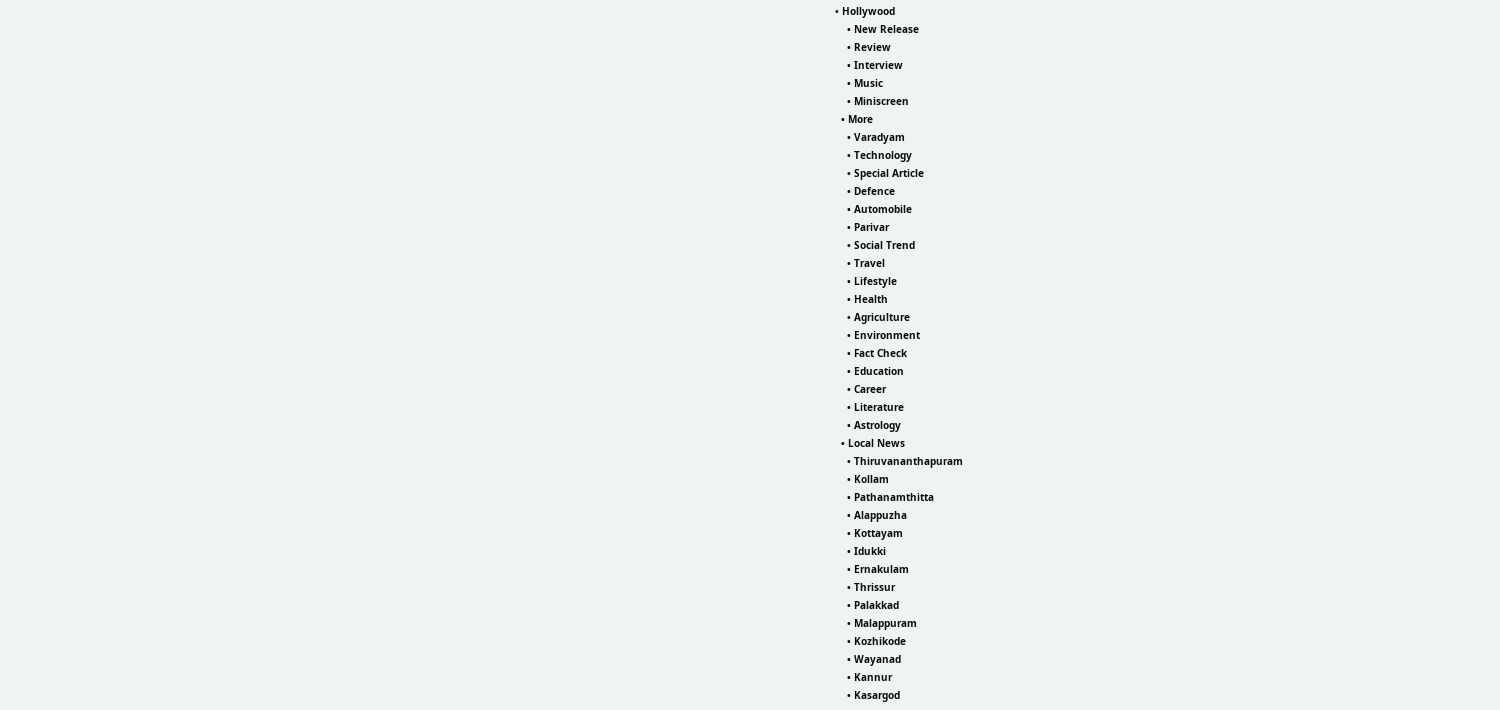• Hollywood
    • New Release
    • Review
    • Interview
    • Music
    • Miniscreen
  • More
    • Varadyam
    • Technology
    • Special Article
    • Defence
    • Automobile
    • Parivar
    • Social Trend
    • Travel
    • Lifestyle
    • Health
    • Agriculture
    • Environment
    • Fact Check
    • Education
    • Career
    • Literature
    • Astrology
  • Local News
    • Thiruvananthapuram
    • Kollam
    • Pathanamthitta
    • Alappuzha
    • Kottayam
    • Idukki
    • Ernakulam
    • Thrissur
    • Palakkad
    • Malappuram
    • Kozhikode
    • Wayanad
    • Kannur
    • Kasargod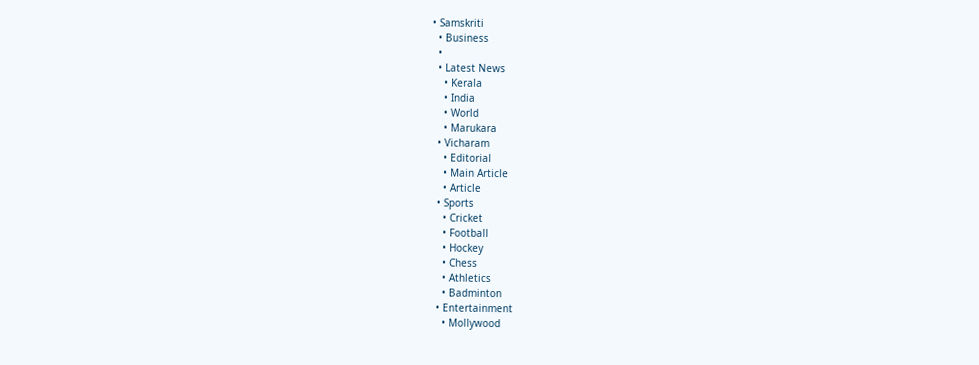• Samskriti
  • Business
  •
  • Latest News
    • Kerala
    • India
    • World
    • Marukara
  • Vicharam
    • Editorial
    • Main Article
    • Article
  • Sports
    • Cricket
    • Football
    • Hockey
    • Chess
    • Athletics
    • Badminton
  • Entertainment
    • Mollywood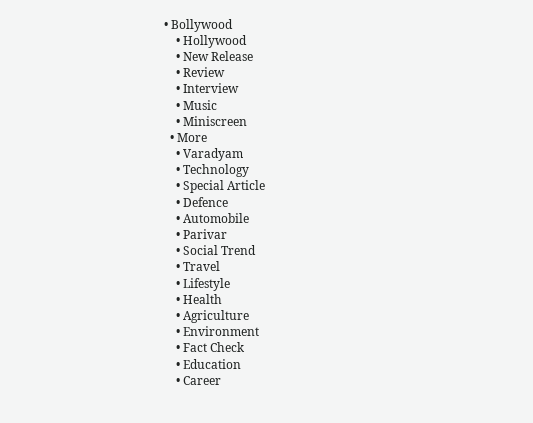• Bollywood
    • Hollywood
    • New Release
    • Review
    • Interview
    • Music
    • Miniscreen
  • More
    • Varadyam
    • Technology
    • Special Article
    • Defence
    • Automobile
    • Parivar
    • Social Trend
    • Travel
    • Lifestyle
    • Health
    • Agriculture
    • Environment
    • Fact Check
    • Education
    • Career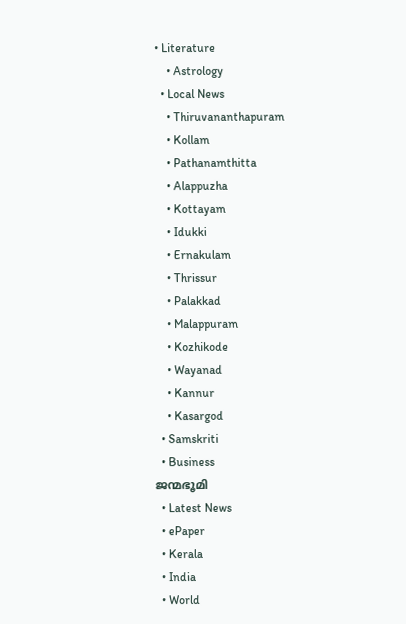• Literature
    • Astrology
  • Local News
    • Thiruvananthapuram
    • Kollam
    • Pathanamthitta
    • Alappuzha
    • Kottayam
    • Idukki
    • Ernakulam
    • Thrissur
    • Palakkad
    • Malappuram
    • Kozhikode
    • Wayanad
    • Kannur
    • Kasargod
  • Samskriti
  • Business
ജന്മഭൂമി
  • Latest News
  • ePaper
  • Kerala
  • India
  • World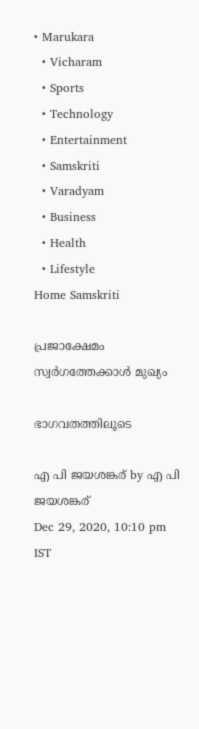• Marukara
  • Vicharam
  • Sports
  • Technology
  • Entertainment
  • Samskriti
  • Varadyam
  • Business
  • Health
  • Lifestyle
Home Samskriti

പ്രജാക്ഷേമം സ്വര്‍ഗത്തേക്കാള്‍ മുഖ്യം

ഭാഗവതത്തിലൂടെ

എ പി ജയശങ്കര് by എ പി ജയശങ്കര്
Dec 29, 2020, 10:10 pm IST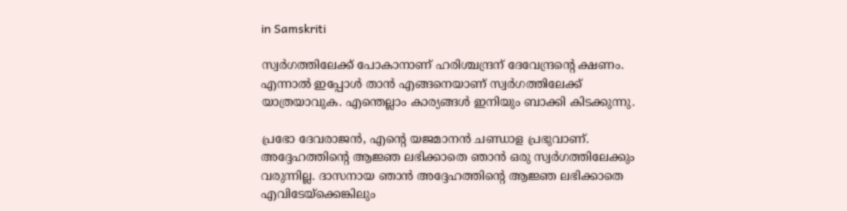in Samskriti

സ്വര്‍ഗത്തിലേക്ക് പോകാനാണ് ഹരിശ്ചന്ദ്രന് ദേവേന്ദ്രന്റെ ക്ഷണം. എന്നാല്‍ ഇപ്പോള്‍ താന്‍ എങ്ങനെയാണ് സ്വര്‍ഗത്തിലേക്ക് യാത്രയാവുക. എന്തെല്ലാം കാര്യങ്ങള്‍ ഇനിയും ബാക്കി കിടക്കുന്നു.

പ്രഭോ ദേവരാജന്‍, എന്റെ യജമാനന്‍ ചണ്ഡാള പ്രഭുവാണ്. അദ്ദേഹത്തിന്റെ ആജ്ഞ ലഭിക്കാതെ ഞാന്‍ ഒരു സ്വര്‍ഗത്തിലേക്കും വരുന്നില്ല. ദാസനായ ഞാന്‍ അദ്ദേഹത്തിന്റെ ആജ്ഞ ലഭിക്കാതെ എവിടേയ്‌ക്കെങ്കിലും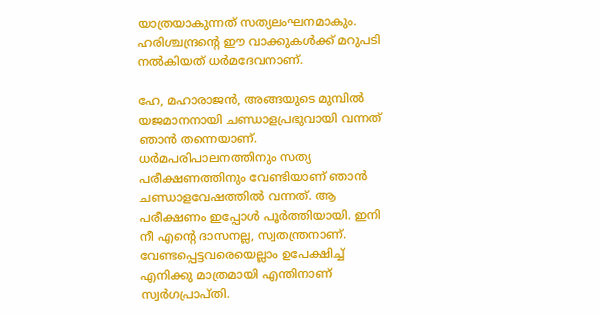യാത്രയാകുന്നത് സത്യലംഘനമാകും. ഹരിശ്ചന്ദ്രന്റെ ഈ വാക്കുകള്‍ക്ക് മറുപടി നല്‍കിയത് ധര്‍മദേവനാണ്.

ഹേ, മഹാരാജന്‍, അങ്ങയുടെ മുമ്പില്‍ യജമാനനായി ചണ്ഡാളപ്രഭുവായി വന്നത് ഞാന്‍ തന്നെയാണ്. ധര്‍മപരിപാലനത്തിനും സത്യ പരീക്ഷണത്തിനും വേണ്ടിയാണ് ഞാന്‍ ചണ്ഡാളവേഷത്തില്‍ വന്നത്. ആ പരീക്ഷണം ഇപ്പോള്‍ പൂര്‍ത്തിയായി. ഇനി നീ എന്റെ ദാസനല്ല, സ്വതന്ത്രനാണ്. വേണ്ടപ്പെട്ടവരെയെല്ലാം ഉപേക്ഷിച്ച് എനിക്കു മാത്രമായി എന്തിനാണ് സ്വര്‍ഗപ്രാപ്തി.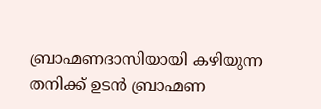ബ്രാഹ്മണദാസിയായി കഴിയുന്ന തനിക്ക് ഉടന്‍ ബ്രാഹ്മണ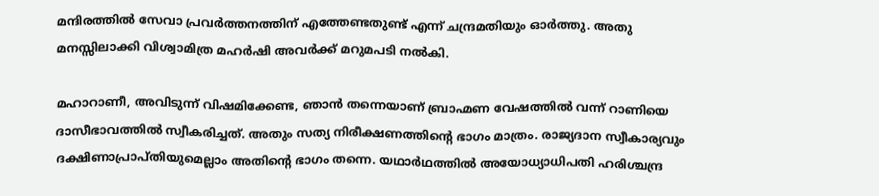മന്ദിരത്തില്‍ സേവാ പ്രവര്‍ത്തനത്തിന് എത്തേണ്ടതുണ്ട് എന്ന് ചന്ദ്രമതിയും ഓര്‍ത്തു. അതു മനസ്സിലാക്കി വിശ്വാമിത്ര മഹര്‍ഷി അവര്‍ക്ക് മറുമപടി നല്‍കി.

മഹാറാണീ, അവിടുന്ന് വിഷമിക്കേണ്ട, ഞാന്‍ തന്നെയാണ് ബ്രാഹ്മണ വേഷത്തില്‍ വന്ന് റാണിയെ ദാസീഭാവത്തില്‍ സ്വീകരിച്ചത്. അതും സത്യ നിരീക്ഷണത്തിന്റെ ഭാഗം മാത്രം. രാജ്യദാന സ്വീകാര്യവും ദക്ഷിണാപ്രാപ്തിയുമെല്ലാം അതിന്റെ ഭാഗം തന്നെ. യഥാര്‍ഥത്തില്‍ അയോധ്യാധിപതി ഹരിശ്ചന്ദ്ര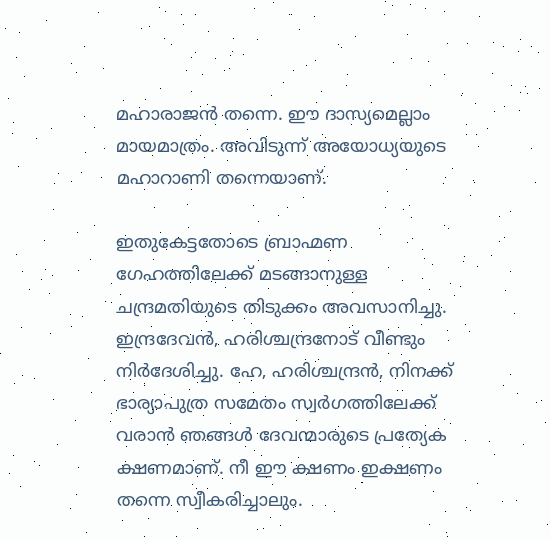മഹാരാജന്‍ തന്നെ. ഈ ദാസ്യമെല്ലാം മായമാത്രം. അവിടുന്ന് അയോധ്യയുടെ മഹാറാണി തന്നെയാണ്.

ഇതുകേട്ടതോടെ ബ്രാഹ്മണ ഗേഹത്തിലേക്ക് മടങ്ങാനുള്ള ചന്ദ്രമതിയുടെ തിടുക്കം അവസാനിച്ചു. ഇന്ദ്രദേവന്‍, ഹരിശ്ചന്ദ്രനോട് വീണ്ടും നിര്‍ദേശിച്ചു. ഹേ, ഹരിശ്ചന്ദ്രന്‍, നിനക്ക് ഭാര്യാപുത്ര സമേതം സ്വര്‍ഗത്തിലേക്ക് വരാന്‍ ഞങ്ങള്‍ ദേവന്മാരുടെ പ്രത്യേക ക്ഷണമാണ്. നീ ഈ ക്ഷണം ഇക്ഷണം തന്നെ സ്വീകരിച്ചാലും.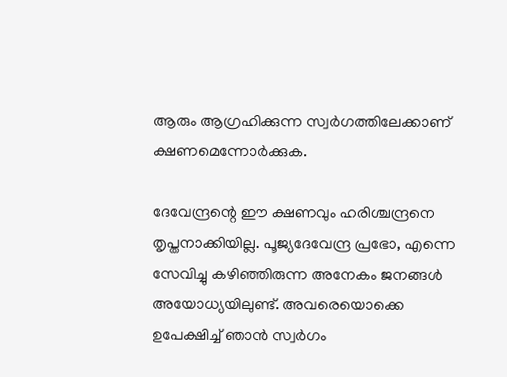ആരും ആഗ്രഹിക്കുന്ന സ്വര്‍ഗത്തിലേക്കാണ് ക്ഷണമെന്നോര്‍ക്കുക.

ദേവേന്ദ്രന്റെ ഈ ക്ഷണവും ഹരിശ്ചന്ദ്രനെ തൃപ്തനാക്കിയില്ല. പൂജ്യദേവേന്ദ്ര പ്രഭോ, എന്നെ സേവിച്ചു കഴിഞ്ഞിരുന്ന അനേകം ജനങ്ങള്‍ അയോധ്യയിലുണ്ട്. അവരെയൊക്കെ ഉപേക്ഷിച്ച് ഞാന്‍ സ്വര്‍ഗം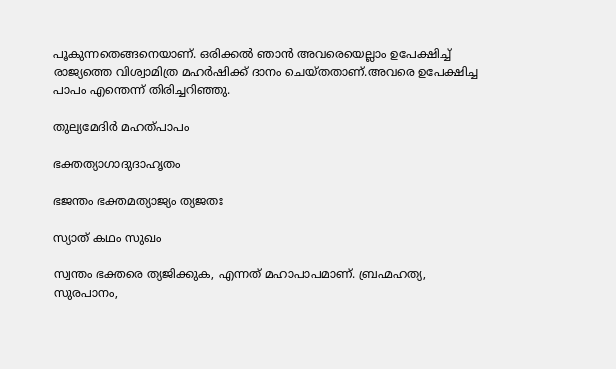പൂകുന്നതെങ്ങനെയാണ്. ഒരിക്കല്‍ ഞാന്‍ അവരെയെല്ലാം ഉപേക്ഷിച്ച് രാജ്യത്തെ വിശ്വാമിത്ര മഹര്‍ഷിക്ക് ദാനം ചെയ്തതാണ്.അവരെ ഉപേക്ഷിച്ച പാപം എന്തെന്ന് തിരിച്ചറിഞ്ഞു.

തുല്യമേദിര്‍ മഹത്പാപം

ഭക്തത്യാഗാദുദാഹൃതം

ഭജന്തം ഭക്തമത്യാജ്യം ത്യജതഃ

സ്യാത് കഥം സുഖം

സ്വന്തം ഭക്തരെ ത്യജിക്കുക, എന്നത് മഹാപാപമാണ്. ബ്രഹ്മഹത്യ, സുരപാനം,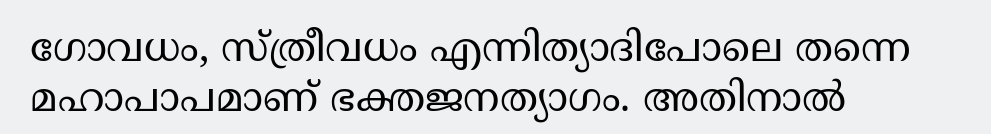ഗോവധം, സ്ത്രീവധം എന്നിത്യാദിപോലെ തന്നെ മഹാപാപമാണ് ഭക്തജനത്യാഗം. അതിനാല്‍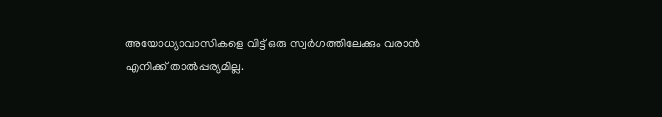അയോധ്യാവാസികളെ വിട്ട് ഒരു സ്വര്‍ഗത്തിലേക്കും വരാന്‍ എനിക്ക് താല്‍പ്പര്യമില്ല.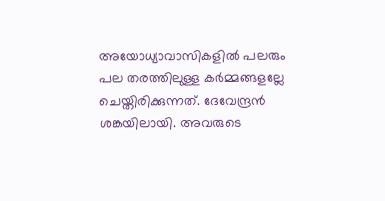അയോധ്യാവാസികളില്‍ പലരും പല തരത്തിലുള്ള കര്‍മ്മങ്ങളല്ലേ ചെയ്തിരിക്കുന്നത്. ദേവേന്ദ്രന്‍ ശങ്കയിലായി. അവരുടെ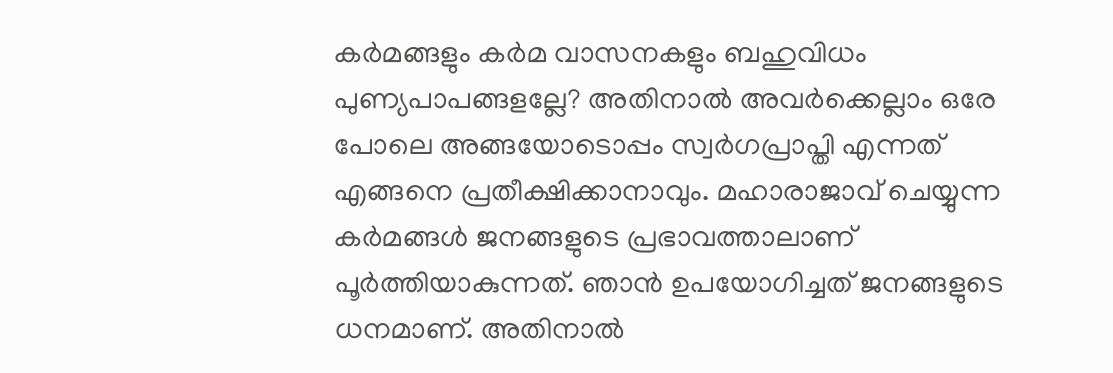കര്‍മങ്ങളും കര്‍മ വാസനകളും ബഹുവിധം പുണ്യപാപങ്ങളല്ലേ? അതിനാല്‍ അവര്‍ക്കെല്ലാം ഒരേ പോലെ അങ്ങയോടൊപ്പം സ്വര്‍ഗപ്രാപ്തി എന്നത് എങ്ങനെ പ്രതീക്ഷിക്കാനാവും. മഹാരാജാവ് ചെയ്യുന്ന കര്‍മങ്ങള്‍ ജനങ്ങളുടെ പ്രഭാവത്താലാണ് പൂര്‍ത്തിയാകുന്നത്. ഞാന്‍ ഉപയോഗിച്ചത് ജനങ്ങളുടെ ധനമാണ്. അതിനാല്‍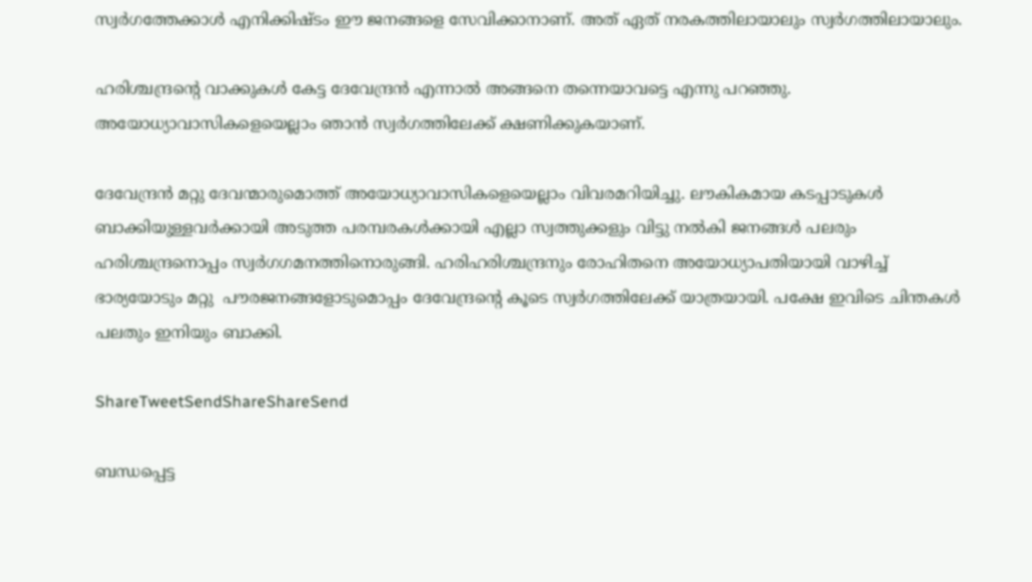സ്വര്‍ഗത്തേക്കാള്‍ എനിക്കിഷ്ടം ഈ ജനങ്ങളെ സേവിക്കാനാണ്. അത് ഏത് നരകത്തിലായാലും സ്വര്‍ഗത്തിലായാലും.

ഹരിശ്ചന്ദ്രന്റെ വാക്കുകള്‍ കേട്ട ദേവേന്ദ്രന്‍ എന്നാല്‍ അങ്ങനെ തന്നെയാവട്ടെ എന്നു പറഞ്ഞു. അയോധ്യാവാസികളെയെല്ലാം ഞാന്‍ സ്വര്‍ഗത്തിലേക്ക് ക്ഷണിക്കുകയാണ്.

ദേവേന്ദ്രന്‍ മറ്റു ദേവന്മാരുമൊത്ത് അയോധ്യാവാസികളെയെല്ലാം വിവരമറിയിച്ചു. ലൗകികമായ കടപ്പാടുകള്‍ ബാക്കിയുള്ളവര്‍ക്കായി അടുത്ത പരമ്പരകള്‍ക്കായി എല്ലാ സ്വത്തുക്കളും വിട്ടു നല്‍കി ജനങ്ങള്‍ പലരും ഹരിശ്ചന്ദ്രനൊപ്പം സ്വര്‍ഗഗമനത്തിനൊരുങ്ങി. ഹരിഹരിശ്ചന്ദ്രനും രോഹിതനെ അയോധ്യാപതിയായി വാഴിച്ച് ഭാര്യയോടും മറ്റു  പൗരജനങ്ങളോടുമൊപ്പം ദേവേന്ദ്രന്റെ കൂടെ സ്വര്‍ഗത്തിലേക്ക് യാത്രയായി. പക്ഷേ ഇവിടെ ചിന്തകള്‍ പലതും ഇനിയും ബാക്കി.

ShareTweetSendShareShareSend

ബന്ധപ്പെട്ട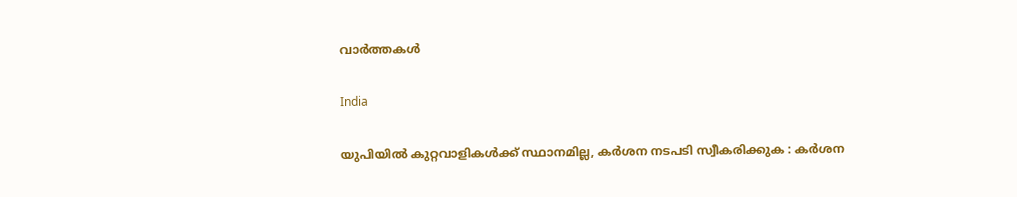വാര്‍ത്തകള്‍

India

യുപിയിൽ കുറ്റവാളികൾക്ക് സ്ഥാനമില്ല, കർശന നടപടി സ്വീകരിക്കുക : കർശന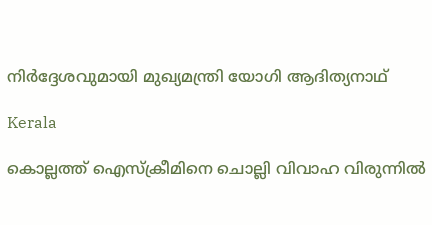നിർദ്ദേശവുമായി മുഖ്യമന്ത്രി യോഗി ആദിത്യനാഥ്

Kerala

കൊല്ലത്ത് ഐസ്‌ക്രീമിനെ ചൊല്ലി വിവാഹ വിരുന്നില്‍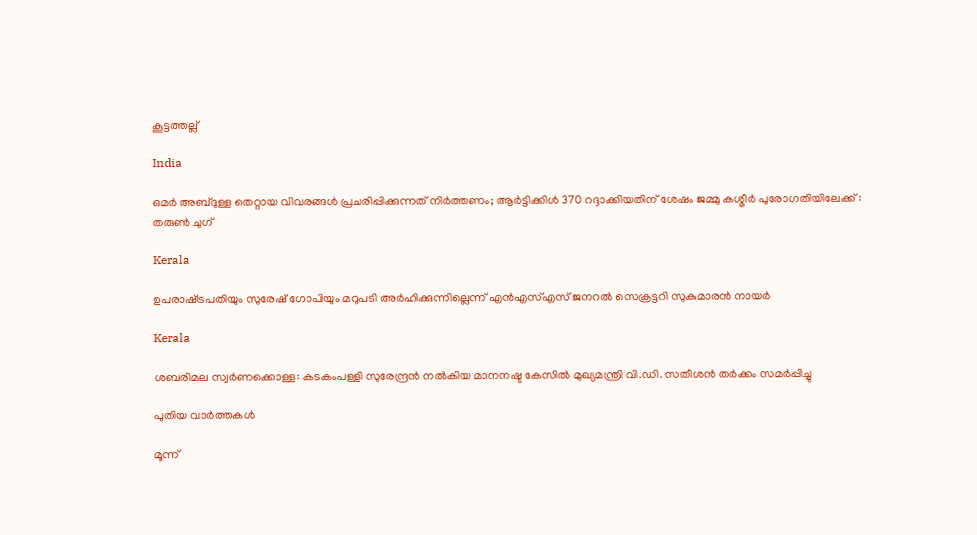കൂട്ടത്തല്ല്

India

ഒമർ അബ്ദുള്ള തെറ്റായ വിവരങ്ങൾ പ്രചരിപ്പിക്കുന്നത് നിർത്തണം; ആർട്ടിക്കിൾ 370 റദ്ദാക്കിയതിന് ശേഷം ജമ്മു കശ്മീർ പുരോഗതിയിലേക്ക് : തരുൺ ചുഗ്

Kerala

ഉപരാഷ്‌ട്രപതിയും സുരേഷ് ഗോപിയും മറുപടി അര്‍ഹിക്കുന്നില്ലെന്ന് എന്‍എസ്എസ് ജനറല്‍ സെക്രട്ടറി സുകുമാരന്‍ നായര്‍

Kerala

ശബരിമല സ്വര്‍ണക്കൊള്ള: കടകംപള്ളി സുരേന്ദ്രന്‍ നല്‍കിയ മാനനഷ്ട കേസില്‍ മുഖ്യമന്ത്രി വി.ഡി. സതീശന്‍ തര്‍ക്കം സമര്‍പ്പിച്ചു

പുതിയ വാര്‍ത്തകള്‍

മൂന്ന്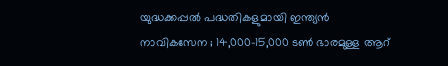യുദ്ധക്കപ്പൽ പദ്ധതികളുമായി ഇന്ത്യൻ നാവികസേന ; 14,000-15,000 ടൺ ഭാരമുള്ള ആറ്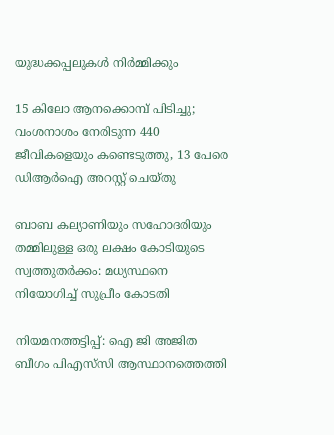യുദ്ധക്കപ്പലുകൾ നിർമ്മിക്കും

15 കിലോ ആനക്കൊമ്പ് പിടിച്ചു; വംശനാശം നേരിടുന്ന 440 ജീവികളെയും കണ്ടെടുത്തു, 13 പേരെ ഡിആർഐ അറസ്റ്റ് ചെയ്തു

ബാബ കല്യാണിയും സഹോദരിയും തമ്മിലുള്ള ഒരു ലക്ഷം കോടിയുടെ സ്വത്തുതര്‍ക്കം: മധ്യസ്ഥനെ നിയോഗിച്ച് സുപ്രീം കോടതി

നിയമനത്തട്ടിപ്പ്: ഐ ജി അജിത ബീഗം പിഎസ്‌സി ആസ്ഥാനത്തെത്തി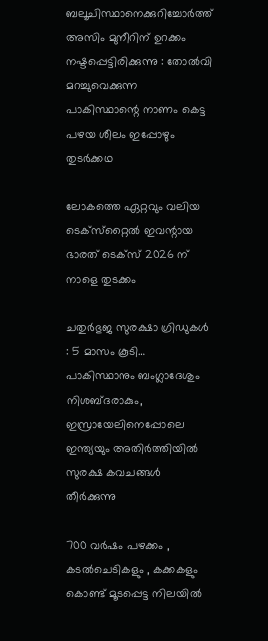ബലൂചിസ്ഥാനെക്കുറിച്ചോർത്ത് അസിം മുനീറിന് ഉറക്കം നഷ്ടപ്പെട്ടിരിക്കുന്നു : തോൽവി മറച്ചുവെക്കുന്ന പാകിസ്ഥാന്റെ നാണം കെട്ട പഴയ ശീലം ഇപ്പോഴും തുടർക്കഥ

ലോകത്തെ ഏറ്റവും വലിയ ടെക്‌സ്‌റ്റൈൽ ഇവന്റായ ഭാരത് ടെക്‌സ് 2026 ന് നാളെ തുടക്കം

ചതുർഭുജ സുരക്ഷാ ഗ്രിഡുകൾ : 5 മാസം കൂടി… പാകിസ്ഥാനും ബംഗ്ലാദേശും നിശബ്ദരാകും, ഇസ്രായേലിനെപ്പോലെ ഇന്ത്യയും അതിർത്തിയിൽ സുരക്ഷ കവചങ്ങൾ തീർക്കുന്നു

700 വർഷം പഴക്കം , കടൽചെടികളും , കക്കകളും കൊണ്ട് മൂടപ്പെട്ട നിലയിൽ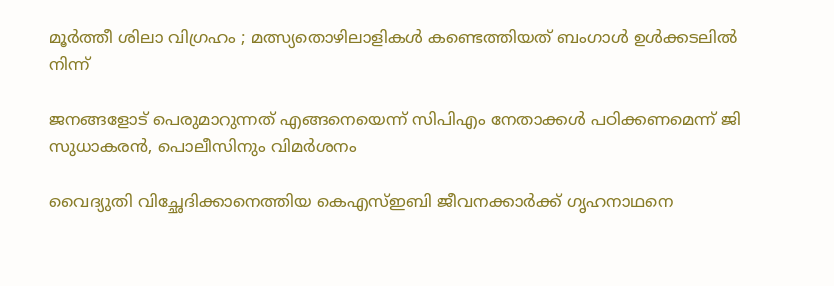മൂർത്തീ ശിലാ വിഗ്രഹം ; മത്സ്യതൊഴിലാളികൾ കണ്ടെത്തിയത് ബംഗാൾ ഉൾക്കടലിൽ നിന്ന്

ജനങ്ങളോട് പെരുമാറുന്നത് എങ്ങനെയെന്ന് സിപിഎം നേതാക്കള്‍ പഠിക്കണമെന്ന് ജി സുധാകരന്‍, പൊലീസിനും വിമര്‍ശനം

വൈദ്യുതി വിച്ഛേദിക്കാനെത്തിയ കെഎസ്ഇബി ജീവനക്കാര്‍ക്ക് ഗൃഹനാഥനെ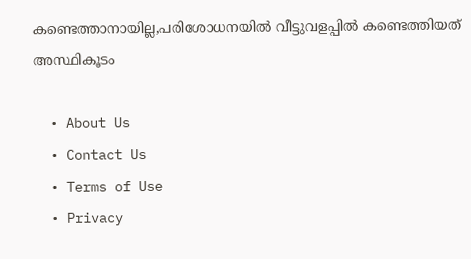കണ്ടെത്താനായില്ല,പരിശോധനയില്‍ വീട്ടുവളപ്പില്‍ കണ്ടെത്തിയത് അസ്ഥികൂടം

  • About Us
  • Contact Us
  • Terms of Use
  • Privacy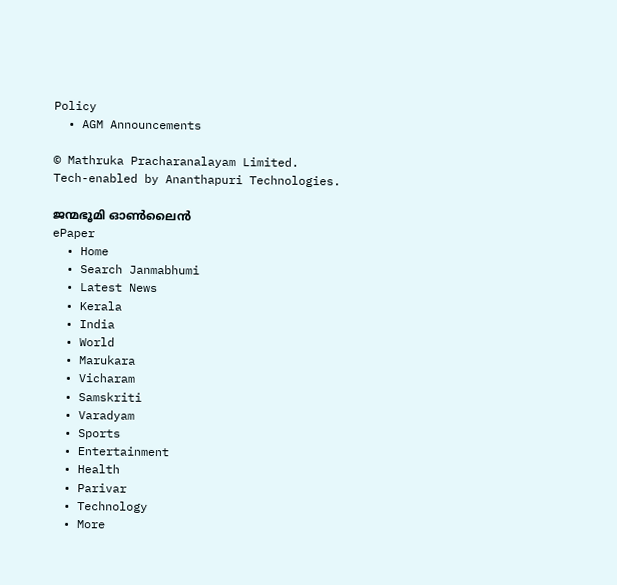Policy
  • AGM Announcements

© Mathruka Pracharanalayam Limited.
Tech-enabled by Ananthapuri Technologies.

ജന്മഭൂമി ഓണ്‍ലൈന്‍
ePaper
  • Home
  • Search Janmabhumi
  • Latest News
  • Kerala
  • India
  • World
  • Marukara
  • Vicharam
  • Samskriti
  • Varadyam
  • Sports
  • Entertainment
  • Health
  • Parivar
  • Technology
  • More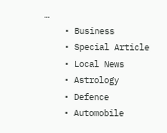…
    • Business
    • Special Article
    • Local News
    • Astrology
    • Defence
    • Automobile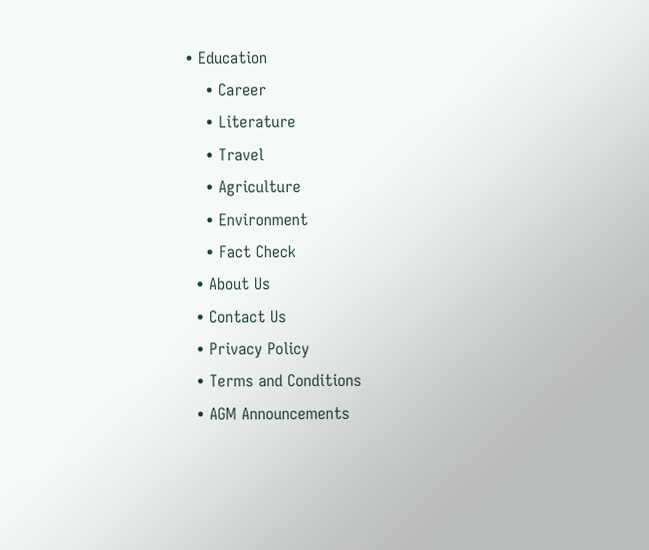• Education
    • Career
    • Literature
    • Travel
    • Agriculture
    • Environment
    • Fact Check
  • About Us
  • Contact Us
  • Privacy Policy
  • Terms and Conditions
  • AGM Announcements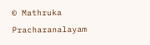© Mathruka Pracharanalayam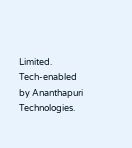Limited.
Tech-enabled by Ananthapuri Technologies.